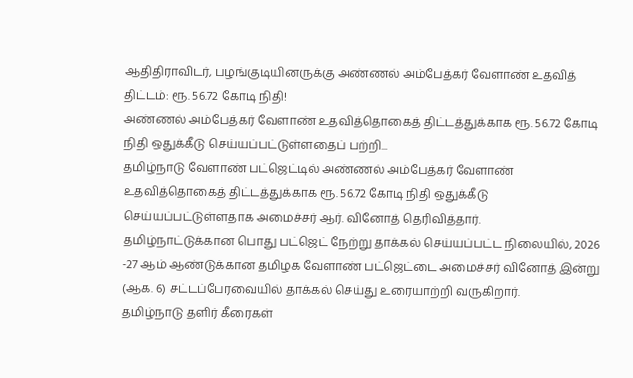ஆதிதிராவிடர், பழங்குடியினருக்கு அண்ணல் அம்பேத்கர் வேளாண் உதவித் திட்டம்: ரூ. 56.72 கோடி நிதி!
அண்ணல் அம்பேத்கர் வேளாண் உதவித்தொகைத் திட்டத்துக்காக ரூ. 56.72 கோடி நிதி ஒதுக்கீடு செய்யப்பட்டுள்ளதைப் பற்றி...
தமிழ்நாடு வேளாண் பட்ஜெட்டில் அண்ணல் அம்பேத்கர் வேளாண் உதவித்தொகைத் திட்டத்துக்காக ரூ. 56.72 கோடி நிதி ஒதுக்கீடு செய்யப்பட்டுள்ளதாக அமைச்சர் ஆர். வினோத் தெரிவித்தார்.
தமிழ்நாட்டுக்கான பொது பட்ஜெட் நேற்று தாக்கல் செய்யப்பட்ட நிலையில், 2026 -27 ஆம் ஆண்டுக்கான தமிழக வேளாண் பட்ஜெட்டை அமைச்சர் வினோத் இன்று (ஆக. 6) சட்டப்பேரவையில் தாக்கல் செய்து உரையாற்றி வருகிறார்.
தமிழ்நாடு தளிர் கீரைகள்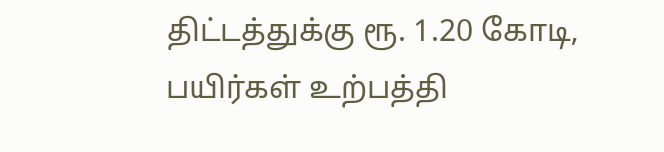திட்டத்துக்கு ரூ. 1.20 கோடி, பயிர்கள் உற்பத்தி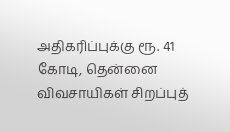அதிகரிப்புக்கு ரூ. 41 கோடி, தென்னை விவசாயிகள் சிறப்புத்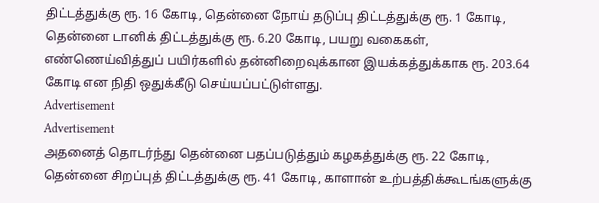திட்டத்துக்கு ரூ. 16 கோடி, தென்னை நோய் தடுப்பு திட்டத்துக்கு ரூ. 1 கோடி, தென்னை டானிக் திட்டத்துக்கு ரூ. 6.20 கோடி, பயறு வகைகள், எண்ணெய்வித்துப் பயிர்களில் தன்னிறைவுக்கான இயக்கத்துக்காக ரூ. 203.64 கோடி என நிதி ஒதுக்கீடு செய்யப்பட்டுள்ளது.
Advertisement
Advertisement
அதனைத் தொடர்ந்து தென்னை பதப்படுத்தும் கழகத்துக்கு ரூ. 22 கோடி, தென்னை சிறப்புத் திட்டத்துக்கு ரூ. 41 கோடி, காளான் உற்பத்திக்கூடங்களுக்கு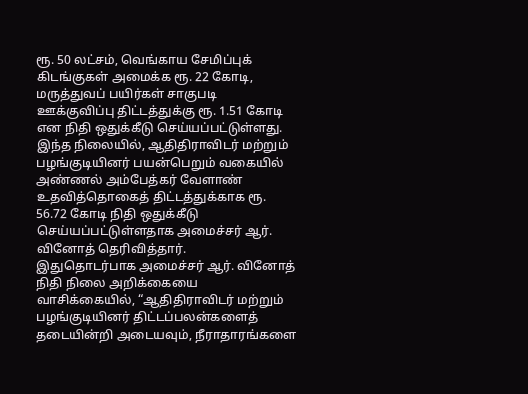ரூ. 50 லட்சம், வெங்காய சேமிப்புக் கிடங்குகள் அமைக்க ரூ. 22 கோடி, மருத்துவப் பயிர்கள் சாகுபடி ஊக்குவிப்பு திட்டத்துக்கு ரூ. 1.51 கோடி என நிதி ஒதுக்கீடு செய்யப்பட்டுள்ளது.
இந்த நிலையில், ஆதிதிராவிடர் மற்றும் பழங்குடியினர் பயன்பெறும் வகையில் அண்ணல் அம்பேத்கர் வேளாண் உதவித்தொகைத் திட்டத்துக்காக ரூ. 56.72 கோடி நிதி ஒதுக்கீடு செய்யப்பட்டுள்ளதாக அமைச்சர் ஆர். வினோத் தெரிவித்தார்.
இதுதொடர்பாக அமைச்சர் ஆர். வினோத் நிதி நிலை அறிக்கையை வாசிக்கையில், “ஆதிதிராவிடர் மற்றும் பழங்குடியினர் திட்டப்பலன்களைத் தடையின்றி அடையவும், நீராதாரங்களை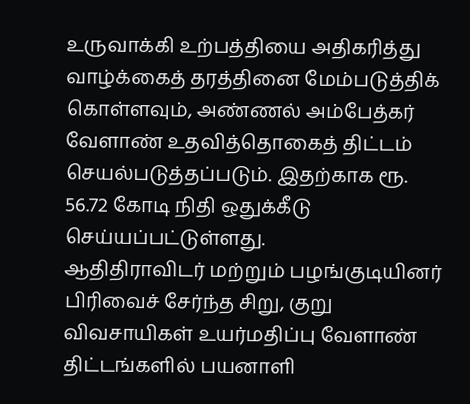உருவாக்கி உற்பத்தியை அதிகரித்து வாழ்க்கைத் தரத்தினை மேம்படுத்திக் கொள்ளவும், அண்ணல் அம்பேத்கர் வேளாண் உதவித்தொகைத் திட்டம் செயல்படுத்தப்படும். இதற்காக ரூ. 56.72 கோடி நிதி ஒதுக்கீடு செய்யப்பட்டுள்ளது.
ஆதிதிராவிடர் மற்றும் பழங்குடியினர் பிரிவைச் சேர்ந்த சிறு, குறு விவசாயிகள் உயர்மதிப்பு வேளாண் திட்டங்களில் பயனாளி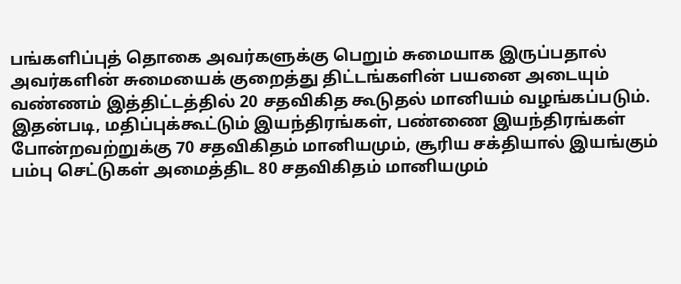பங்களிப்புத் தொகை அவர்களுக்கு பெறும் சுமையாக இருப்பதால் அவர்களின் சுமையைக் குறைத்து திட்டங்களின் பயனை அடையும் வண்ணம் இத்திட்டத்தில் 20 சதவிகித கூடுதல் மானியம் வழங்கப்படும்.
இதன்படி, மதிப்புக்கூட்டும் இயந்திரங்கள், பண்ணை இயந்திரங்கள் போன்றவற்றுக்கு 70 சதவிகிதம் மானியமும், சூரிய சக்தியால் இயங்கும் பம்பு செட்டுகள் அமைத்திட 80 சதவிகிதம் மானியமும்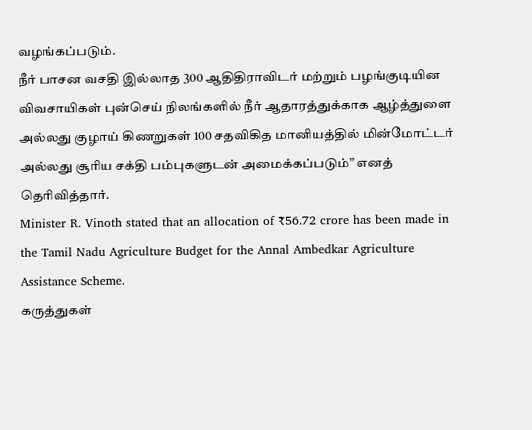வழங்கப்படும்.
நீர் பாசன வசதி இல்லாத 300 ஆதிதிராவிடர் மற்றும் பழங்குடியின விவசாயிகள் புன்செய் நிலங்களில் நீர் ஆதாரத்துக்காக ஆழ்த்துளை அல்லது குழாய் கிணறுகள் 100 சதவிகித மானியத்தில் மின்மோட்டர் அல்லது சூரிய சக்தி பம்புகளுடன் அமைக்கப்படும்” எனத் தெரிவித்தார்.
Minister R. Vinoth stated that an allocation of ₹56.72 crore has been made in the Tamil Nadu Agriculture Budget for the Annal Ambedkar Agriculture Assistance Scheme.
கருத்துகள்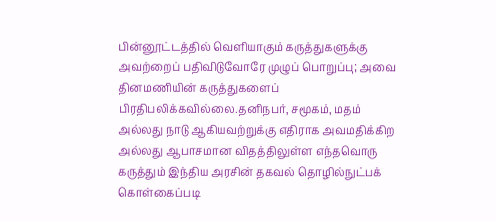பின்னூட்டத்தில் வெளியாகும் கருத்துகளுக்கு அவற்றைப் பதிவிடுவோரே முழுப் பொறுப்பு; அவை தினமணியின் கருத்துகளைப் பிரதிபலிக்கவில்லை.தனிநபர், சமூகம், மதம் அல்லது நாடு ஆகியவற்றுக்கு எதிராக அவமதிக்கிற அல்லது ஆபாசமான விதத்திலுள்ள எந்தவொரு கருத்தும் இந்திய அரசின் தகவல் தொழில்நுட்பக் கொள்கைப்படி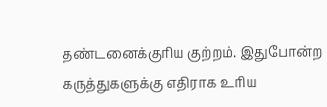தண்டனைக்குரிய குற்றம். இதுபோன்ற கருத்துகளுக்கு எதிராக உரிய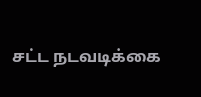சட்ட நடவடிக்கை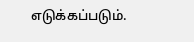எடுக்கப்படும்.